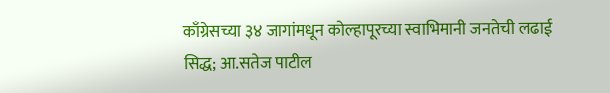काँग्रेसच्या ३४ जागांमधून कोल्हापूरच्या स्वाभिमानी जनतेची लढाई सिद्ध; आ.सतेज पाटील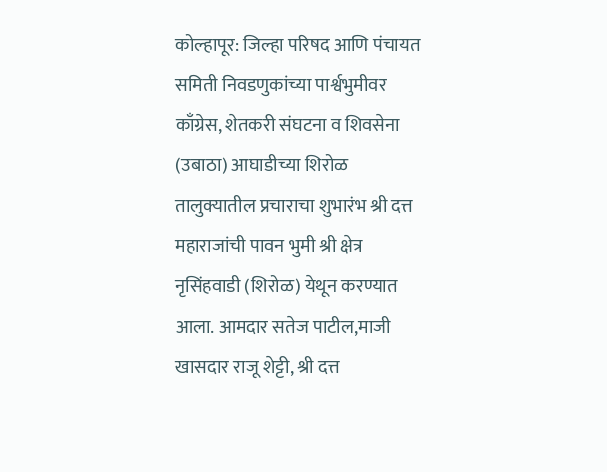कोल्हापूर: जिल्हा परिषद आणि पंचायत समिती निवडणुकांच्या पार्श्वभुमीवर काँग्रेस, शेतकरी संघटना व शिवसेना (उबाठा) आघाडीच्या शिरोळ तालुक्यातील प्रचाराचा शुभारंभ श्री दत्त महाराजांची पावन भुमी श्री क्षेत्र नृसिंहवाडी (शिरोळ) येथून करण्यात आला. आमदार सतेज पाटील,माजी खासदार राजू शेट्टी, श्री दत्त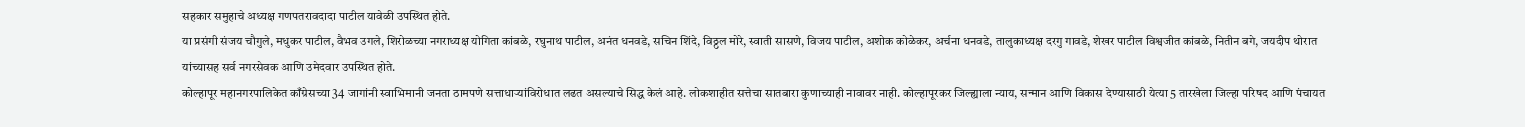सहकार समुहाचे अध्यक्ष गणपतरावदादा पाटील यावेळी उपस्थित होते.
या प्रसंगी संजय चौगुले, मधुकर पाटील, वैभव उगले, शिरोळच्या नगराध्यक्ष योगिता कांबळे, रघुनाथ पाटील, अनंत धनवडे, सचिन शिंदे, विठ्ठल मोरे, स्वाती सासणे, विजय पाटील, अशोक कोळेकर, अर्चना धनवडे, तालुकाध्यक्ष दरगु गावडे, शेखर पाटील विश्वजीत कांबळे, नितीन बगे, जयदीप थोरात यांच्यासह सर्व नगरसेवक आणि उमेदवार उपस्थित होते.
कोल्हापूर महानगरपालिकेत काँग्रेसच्या 34 जागांनी स्वाभिमानी जनता ठामपणे सत्ताधाऱ्यांविरोधात लढत असल्याचे सिद्ध केलं आहे. लोकशाहीत सत्तेचा सातबारा कुणाच्याही नावावर नाही. कोल्हापूरकर जिल्ह्याला न्याय, सन्मान आणि विकास देण्यासाठी येत्या 5 तारखेला जिल्हा परिषद आणि पंचायत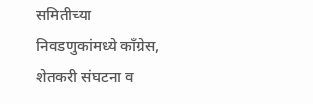समितीच्या निवडणुकांमध्ये काँग्रेस, शेतकरी संघटना व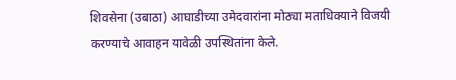शिवसेना (उबाठा) आघाडीच्या उमेदवारांना मोठ्या मताधिक्याने विजयी करण्याचे आवाहन यावेळी उपस्थितांना केले.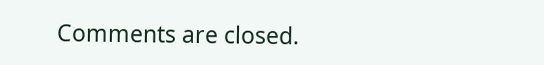Comments are closed.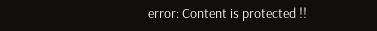error: Content is protected !!